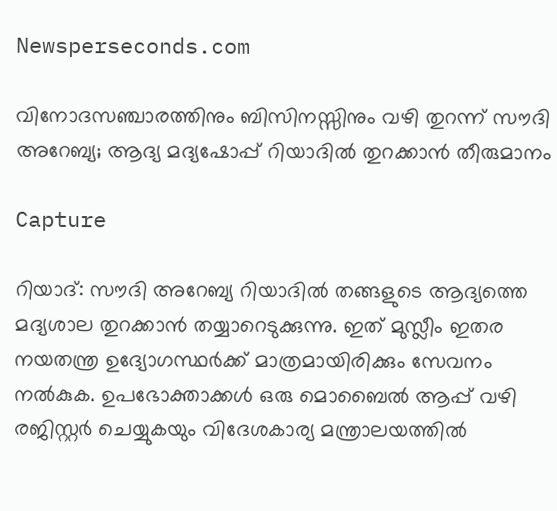Newsperseconds.com

വിനോദസഞ്ചാരത്തിനും ബിസിനസ്സിനും വഴി തുറന്ന് സൗദി അറേബ്യ; ആദ്യ മദ്യഷോപ്പ് റിയാദില്‍ തുറക്കാന്‍ തീരുമാനം

Capture

റിയാദ്: സൗദി അറേബ്യ റിയാദില്‍ തങ്ങളുടെ ആദ്യത്തെ മദ്യശാല തുറക്കാന്‍ തയ്യാറെടുക്കുന്നു. ഇത് മുസ്ലീം ഇതര നയതന്ത്ര ഉദ്യോഗസ്ഥര്‍ക്ക് മാത്രമായിരിക്കും സേവനം നല്‍കുക. ഉപഭോക്താക്കള്‍ ഒരു മൊബൈല്‍ ആപ്പ് വഴി രജിസ്റ്റര്‍ ചെയ്യുകയും വിദേശകാര്യ മന്ത്രാലയത്തില്‍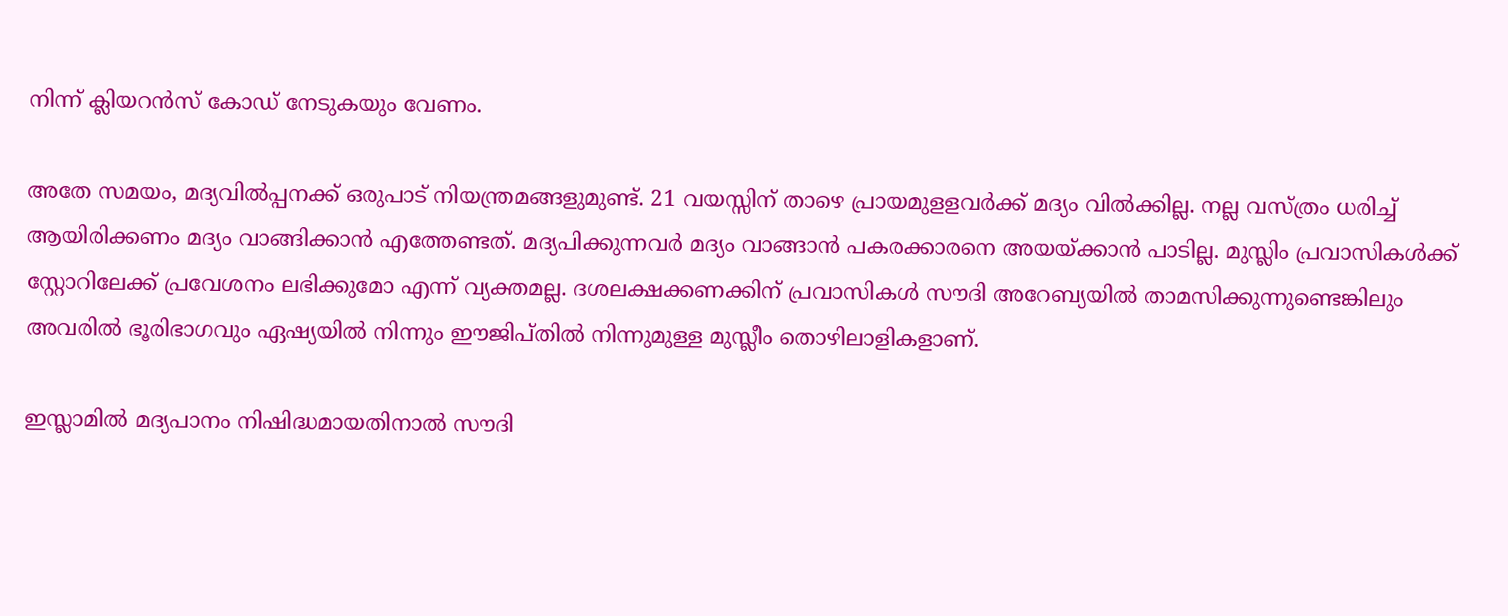നിന്ന് ക്ലിയറന്‍സ് കോഡ് നേടുകയും വേണം.

അതേ സമയം, മദ്യവില്‍പ്പനക്ക് ഒരുപാട് നിയന്ത്രമങ്ങളുമുണ്ട്. 21 വയസ്സിന് താഴെ പ്രായമുളളവര്‍ക്ക് മദ്യം വില്‍ക്കില്ല. നല്ല വസ്ത്രം ധരിച്ച് ആയിരിക്കണം മദ്യം വാങ്ങിക്കാന്‍ എത്തേണ്ടത്. മദ്യപിക്കുന്നവര്‍ മദ്യം വാങ്ങാന്‍ പകരക്കാരനെ അയയ്ക്കാന്‍ പാടില്ല. മുസ്ലിം പ്രവാസികള്‍ക്ക് സ്റ്റോറിലേക്ക് പ്രവേശനം ലഭിക്കുമോ എന്ന് വ്യക്തമല്ല. ദശലക്ഷക്കണക്കിന് പ്രവാസികള്‍ സൗദി അറേബ്യയില്‍ താമസിക്കുന്നുണ്ടെങ്കിലും അവരില്‍ ഭൂരിഭാഗവും ഏഷ്യയില്‍ നിന്നും ഈജിപ്തില്‍ നിന്നുമുള്ള മുസ്ലീം തൊഴിലാളികളാണ്.

ഇസ്ലാമില്‍ മദ്യപാനം നിഷിദ്ധമായതിനാല്‍ സൗദി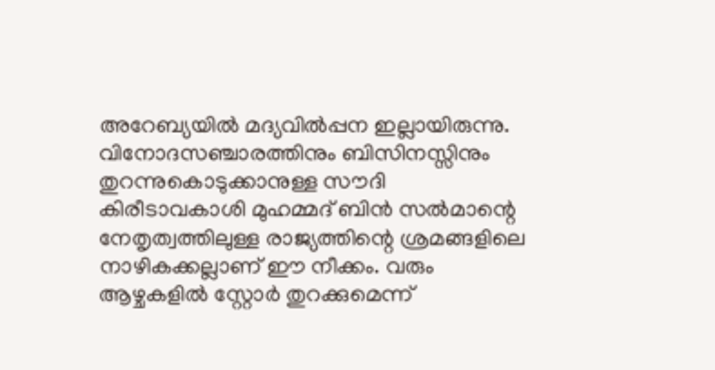അറേബ്യയില്‍ മദ്യവില്‍പ്പന ഇല്ലായിരുന്നു. വിനോദസഞ്ചാരത്തിനും ബിസിനസ്സിനും തുറന്നുകൊടുക്കാനുള്ള സൗദി കിരീടാവകാശി മുഹമ്മദ് ബിന്‍ സല്‍മാന്റെ നേതൃത്വത്തിലുള്ള രാജ്യത്തിന്റെ ശ്രമങ്ങളിലെ നാഴികക്കല്ലാണ് ഈ നീക്കം. വരും ആഴ്ചകളില്‍ സ്റ്റോര്‍ തുറക്കുമെന്ന്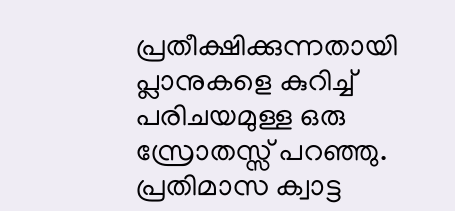പ്രതീക്ഷിക്കുന്നതായി പ്ലാനുകളെ കുറിച്ച് പരിചയമുള്ള ഒരു സ്രോതസ്സ് പറഞ്ഞു. പ്രതിമാസ ക്വാട്ട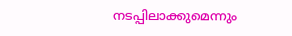നടപ്പിലാക്കുമെന്നും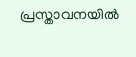പ്രസ്താവനയില്‍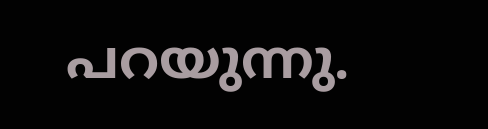പറയുന്നു.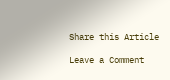Share this Article

Leave a Comment